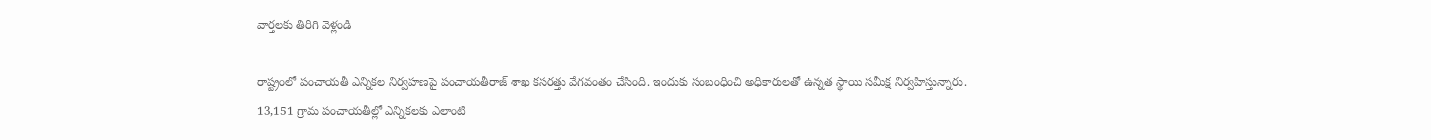వార్తలకు తిరిగి వెళ్లండి

రాష్ట్రంలో పంచాయతీ ఎన్నికల నిర్వహణపై పంచాయతీరాజ్ శాఖ కసరత్తు వేగవంతం చేసింది. ఇందుకు సంబంధించి అధికారులతో ఉన్నత స్థాయి సమీక్ష నిర్వహిస్తున్నారు.
13,151 గ్రామ పంచాయతీల్లో ఎన్నికలకు ఎలాంటి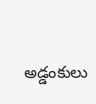అడ్డంకులు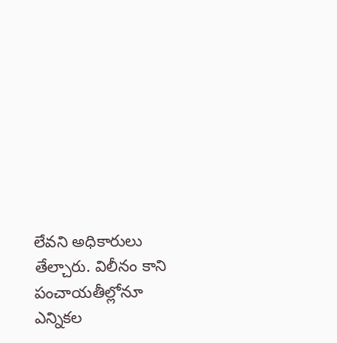లేవని అధికారులు తేల్చారు. విలీనం కాని పంచాయతీల్లోనూ ఎన్నికల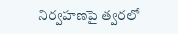నిర్వహణపై త్వరలో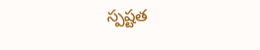స్పష్టత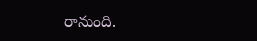రానుంది.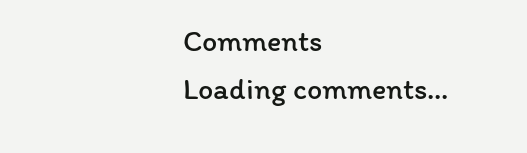Comments
Loading comments...